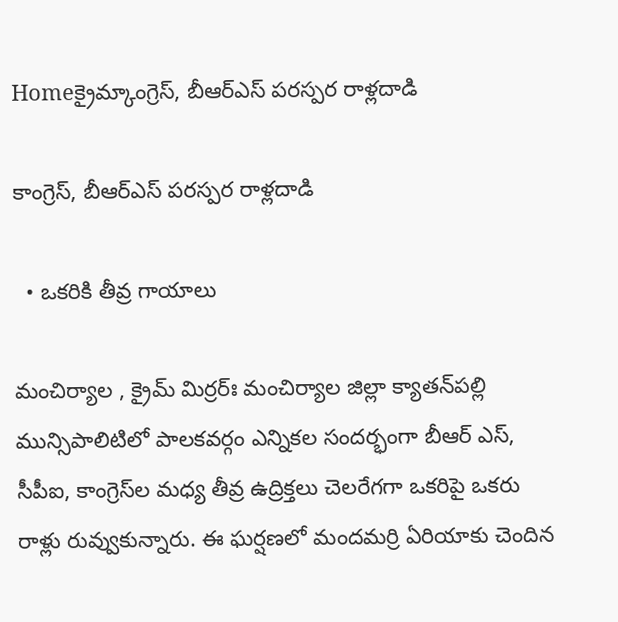Homeక్రైమ్కాంగ్రెస్‌, బీఆర్ఎస్ ప‌ర‌స్ప‌ర రాళ్ల‌దాడి

కాంగ్రెస్‌, బీఆర్ఎస్ ప‌ర‌స్ప‌ర రాళ్ల‌దాడి

  • ఒక‌రికి తీవ్ర గాయాలు

మంచిర్యాల , క్రైమ్ మిర్ర‌ర్ః మంచిర్యాల జిల్లా క్యాత‌న్‌ప‌ల్లి మున్సిపాలిటిలో పాల‌క‌వ‌ర్గం ఎన్నిక‌ల సంద‌ర్భంగా బీఆర్ ఎస్‌, సీపీఐ, కాంగ్రెస్‌ల మ‌ధ్య తీవ్ర ఉద్రిక్త‌లు చెల‌రేగ‌గా ఒక‌రిపై ఒక‌రు రాళ్లు రువ్వుకున్నారు. ఈ ఘ‌ర్ష‌ణ‌లో మంద‌మ‌ర్రి ఏరియాకు చెందిన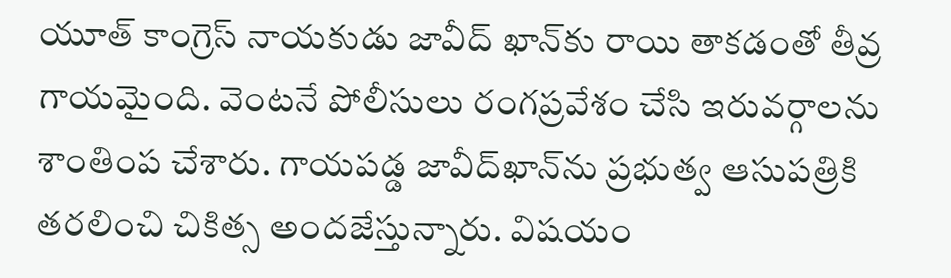యూత్ కాంగ్రెస్ నాయ‌కుడు జావీద్ ఖాన్‌కు రాయి తాక‌డంతో తీవ్ర గాయ‌మైంది. వెంట‌నే పోలీసులు రంగ‌ప్ర‌వేశం చేసి ఇరువ‌ర్గాల‌ను శాంతింప చేశారు. గాయ‌ప‌డ్డ జావీద్‌ఖాన్‌ను ప్ర‌భుత్వ ఆసుప‌త్రికి త‌ర‌లించి చికిత్స అంద‌జేస్తున్నారు. విష‌యం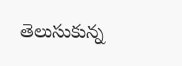తెలుసుకున్న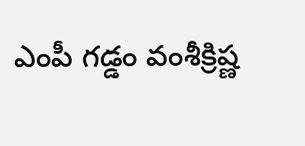ఎంపీ గ‌డ్డం వంశీక్రిష్ణ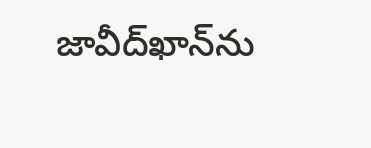జావీద్‌ఖాన్‌ను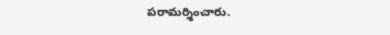ప‌రామ‌ర్శించారు.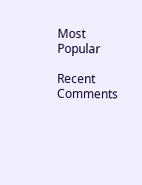Most Popular

Recent Comments